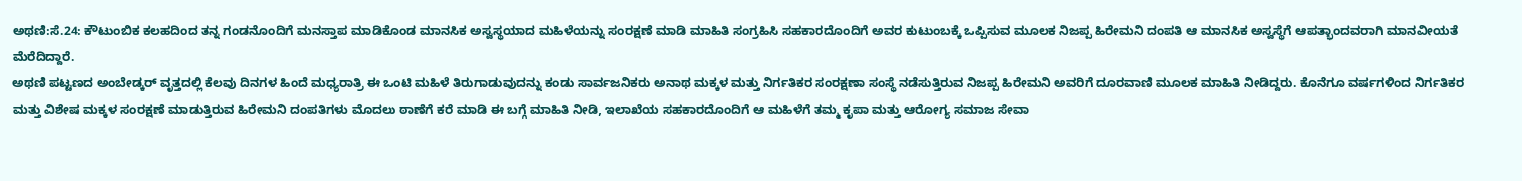ಅಥಣಿ:ಸೆ.24: ಕೌಟುಂಬಿಕ ಕಲಹದಿಂದ ತನ್ನ ಗಂಡನೊಂದಿಗೆ ಮನಸ್ತಾಪ ಮಾಡಿಕೊಂಡ ಮಾನಸಿಕ ಅಸ್ವಸ್ಥಯಾದ ಮಹಿಳೆಯನ್ನು ಸಂರಕ್ಷಣೆ ಮಾಡಿ ಮಾಹಿತಿ ಸಂಗ್ರಹಿಸಿ ಸಹಕಾರದೊಂದಿಗೆ ಅವರ ಕುಟುಂಬಕ್ಕೆ ಒಪ್ಪಿಸುವ ಮೂಲಕ ನಿಜಪ್ಪ ಹಿರೇಮನಿ ದಂಪತಿ ಆ ಮಾನಸಿಕ ಅಸ್ವಸ್ಥೆಗೆ ಆಪತ್ಭಾಂದವರಾಗಿ ಮಾನವೀಯತೆ ಮೆರೆದಿದ್ದಾರೆ.
ಅಥಣಿ ಪಟ್ಟಣದ ಅಂಬೇಡ್ಕರ್ ವೃತ್ತದಲ್ಲಿ ಕೆಲವು ದಿನಗಳ ಹಿಂದೆ ಮಧ್ಯರಾತ್ರಿ ಈ ಒಂಟಿ ಮಹಿಳೆ ತಿರುಗಾಡುವುದನ್ನು ಕಂಡು ಸಾರ್ವಜನಿಕರು ಅನಾಥ ಮಕ್ಕಳ ಮತ್ತು ನಿರ್ಗತಿಕರ ಸಂರಕ್ಷಣಾ ಸಂಸ್ಥೆ ನಡೆಸುತ್ತಿರುವ ನಿಜಪ್ಪ ಹಿರೇಮನಿ ಅವರಿಗೆ ದೂರವಾಣಿ ಮೂಲಕ ಮಾಹಿತಿ ನೀಡಿದ್ದರು. ಕೊನೆಗೂ ವರ್ಷಗಳಿಂದ ನಿರ್ಗತಿಕರ ಮತ್ತು ವಿಶೇಷ ಮಕ್ಕಳ ಸಂರಕ್ಷಣೆ ಮಾಡುತ್ತಿರುವ ಹಿರೇಮನಿ ದಂಪತಿಗಳು ಮೊದಲು ಠಾಣೆಗೆ ಕರೆ ಮಾಡಿ ಈ ಬಗ್ಗೆ ಮಾಹಿತಿ ನೀಡಿ, ಇಲಾಖೆಯ ಸಹಕಾರದೊಂದಿಗೆ ಆ ಮಹಿಳೆಗೆ ತಮ್ಮ ಕೃಪಾ ಮತ್ತು ಆರೋಗ್ಯ ಸಮಾಜ ಸೇವಾ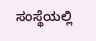ಸಂಸ್ಥೆಯಲ್ಲಿ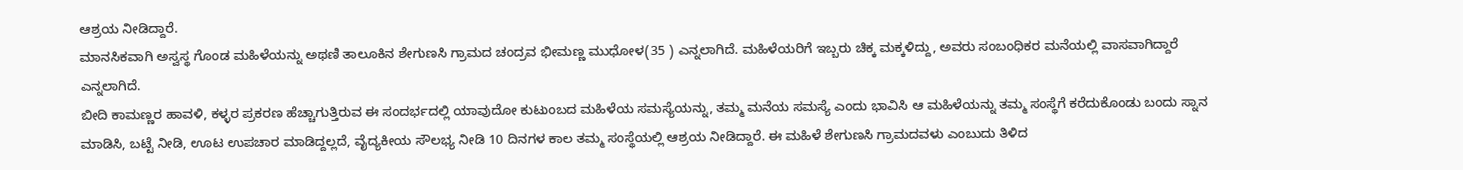ಆಶ್ರಯ ನೀಡಿದ್ದಾರೆ.
ಮಾನಸಿಕವಾಗಿ ಅಸ್ವಸ್ಥ ಗೊಂಡ ಮಹಿಳೆಯನ್ನು ಅಥಣಿ ತಾಲೂಕಿನ ಶೇಗುಣಸಿ ಗ್ರಾಮದ ಚಂದ್ರವ ಭೀಮಣ್ಣ ಮುಧೋಳ(35 ) ಎನ್ನಲಾಗಿದೆ. ಮಹಿಳೆಯರಿಗೆ ಇಬ್ಬರು ಚಿಕ್ಕ ಮಕ್ಕಳಿದ್ದು, ಅವರು ಸಂಬಂಧಿಕರ ಮನೆಯಲ್ಲಿ ವಾಸವಾಗಿದ್ದಾರೆ ಎನ್ನಲಾಗಿದೆ.
ಬೀದಿ ಕಾಮಣ್ಣರ ಹಾವಳಿ, ಕಳ್ಳರ ಪ್ರಕರಣ ಹೆಚ್ಚಾಗುತ್ತಿರುವ ಈ ಸಂದರ್ಭದಲ್ಲಿ ಯಾವುದೋ ಕುಟುಂಬದ ಮಹಿಳೆಯ ಸಮಸ್ಯೆಯನ್ನು, ತಮ್ಮ ಮನೆಯ ಸಮಸ್ಯೆ ಎಂದು ಭಾವಿಸಿ ಆ ಮಹಿಳೆಯನ್ನು ತಮ್ಮ ಸಂಸ್ಥೆಗೆ ಕರೆದುಕೊಂಡು ಬಂದು ಸ್ನಾನ ಮಾಡಿಸಿ, ಬಟ್ಟೆ ನೀಡಿ, ಊಟ ಉಪಚಾರ ಮಾಡಿದ್ದಲ್ಲದೆ, ವೈದ್ಯಕೀಯ ಸೌಲಭ್ಯ ನೀಡಿ 10 ದಿನಗಳ ಕಾಲ ತಮ್ಮ ಸಂಸ್ಥೆಯಲ್ಲಿ ಆಶ್ರಯ ನೀಡಿದ್ದಾರೆ. ಈ ಮಹಿಳೆ ಶೇಗುಣಸಿ ಗ್ರಾಮದವಳು ಎಂಬುದು ತಿಳಿದ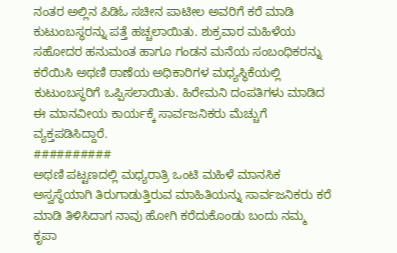ನಂತರ ಅಲ್ಲಿನ ಪಿಡಿಓ ಸಚೀನ ಪಾಟೀಲ ಅವರಿಗೆ ಕರೆ ಮಾಡಿ ಕುಟುಂಬಸ್ಥರನ್ನು ಪತ್ತೆ ಹಚ್ಚಲಾಯಿತು. ಶುಕ್ರವಾರ ಮಹಿಳೆಯ ಸಹೋದರ ಹನುಮಂತ ಹಾಗೂ ಗಂಡನ ಮನೆಯ ಸಂಬಂಧಿಕರನ್ನು ಕರೆಯಿಸಿ ಅಥಣಿ ಠಾಣೆಯ ಅಧಿಕಾರಿಗಳ ಮಧ್ಯಸ್ಥಿಕೆಯಲ್ಲಿ ಕುಟುಂಬಸ್ಥರಿಗೆ ಒಪ್ಪಿಸಲಾಯಿತು. ಹಿರೇಮನಿ ದಂಪತಿಗಳು ಮಾಡಿದ ಈ ಮಾನವೀಯ ಕಾರ್ಯಕ್ಕೆ ಸಾರ್ವಜನಿಕರು ಮೆಚ್ಚುಗೆ ವ್ಯಕ್ತಪಡಿಸಿದ್ದಾರೆ.
##########
ಅಥಣಿ ಪಟ್ಟಣದಲ್ಲಿ ಮಧ್ಯರಾತ್ರಿ ಒಂಟಿ ಮಹಿಳೆ ಮಾನಸಿಕ ಅಸ್ವಸ್ಥೆಯಾಗಿ ತಿರುಗಾಡುತ್ತಿರುವ ಮಾಹಿತಿಯನ್ನು ಸಾರ್ವಜನಿಕರು ಕರೆ ಮಾಡಿ ತಿಳಿಸಿದಾಗ ನಾವು ಹೋಗಿ ಕರೆದುಕೊಂಡು ಬಂದು ನಮ್ಮ ಕೃಪಾ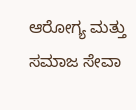ಆರೋಗ್ಯ ಮತ್ತು ಸಮಾಜ ಸೇವಾ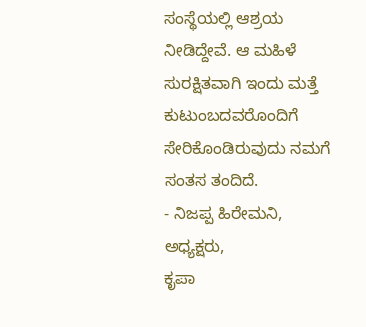ಸಂಸ್ಥೆಯಲ್ಲಿ ಆಶ್ರಯ ನೀಡಿದ್ದೇವೆ. ಆ ಮಹಿಳೆ ಸುರಕ್ಷಿತವಾಗಿ ಇಂದು ಮತ್ತೆ ಕುಟುಂಬದವರೊಂದಿಗೆ ಸೇರಿಕೊಂಡಿರುವುದು ನಮಗೆ ಸಂತಸ ತಂದಿದೆ.
- ನಿಜಪ್ಪ ಹಿರೇಮನಿ, ಅಧ್ಯಕ್ಷರು,
ಕೃಪಾ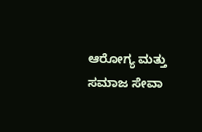ಆರೋಗ್ಯ ಮತ್ತು ಸಮಾಜ ಸೇವಾ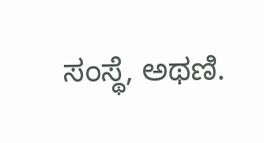ಸಂಸ್ಥೆ, ಅಥಣಿ.